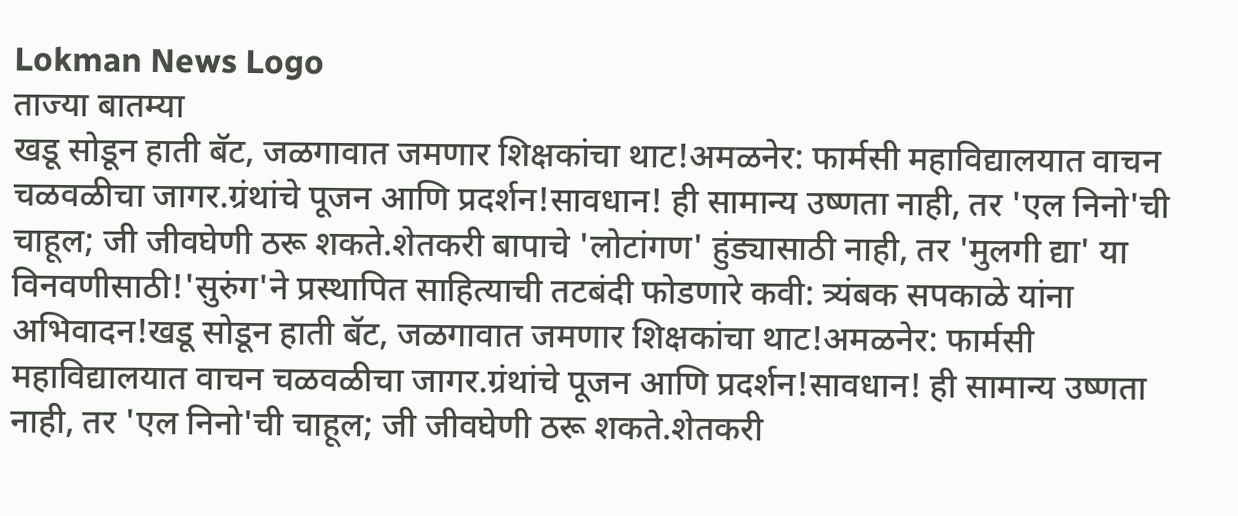Lokman News Logo
ताज्या बातम्या
खडू सोडून हाती बॅट, जळगावात जमणार शिक्षकांचा थाट!अमळनेर: फार्मसी महाविद्यालयात वाचन चळवळीचा जागर.ग्रंथांचे पूजन आणि प्रदर्शन!सावधान! ही सामान्य उष्णता नाही, तर 'एल निनो'ची चाहूल; जी जीवघेणी ठरू शकते.शेतकरी बापाचे 'लोटांगण' हुंड्यासाठी नाही, तर 'मुलगी द्या' या विनवणीसाठी!'सुरुंग'ने प्रस्थापित साहित्याची तटबंदी फोडणारे कवी: त्र्यंबक सपकाळे यांना अभिवादन!खडू सोडून हाती बॅट, जळगावात जमणार शिक्षकांचा थाट!अमळनेर: फार्मसी महाविद्यालयात वाचन चळवळीचा जागर.ग्रंथांचे पूजन आणि प्रदर्शन!सावधान! ही सामान्य उष्णता नाही, तर 'एल निनो'ची चाहूल; जी जीवघेणी ठरू शकते.शेतकरी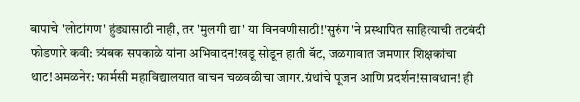बापाचे 'लोटांगण' हुंड्यासाठी नाही, तर 'मुलगी द्या' या विनवणीसाठी!'सुरुंग'ने प्रस्थापित साहित्याची तटबंदी फोडणारे कवी: त्र्यंबक सपकाळे यांना अभिवादन!खडू सोडून हाती बॅट, जळगावात जमणार शिक्षकांचा थाट!अमळनेर: फार्मसी महाविद्यालयात वाचन चळवळीचा जागर.ग्रंथांचे पूजन आणि प्रदर्शन!सावधान! ही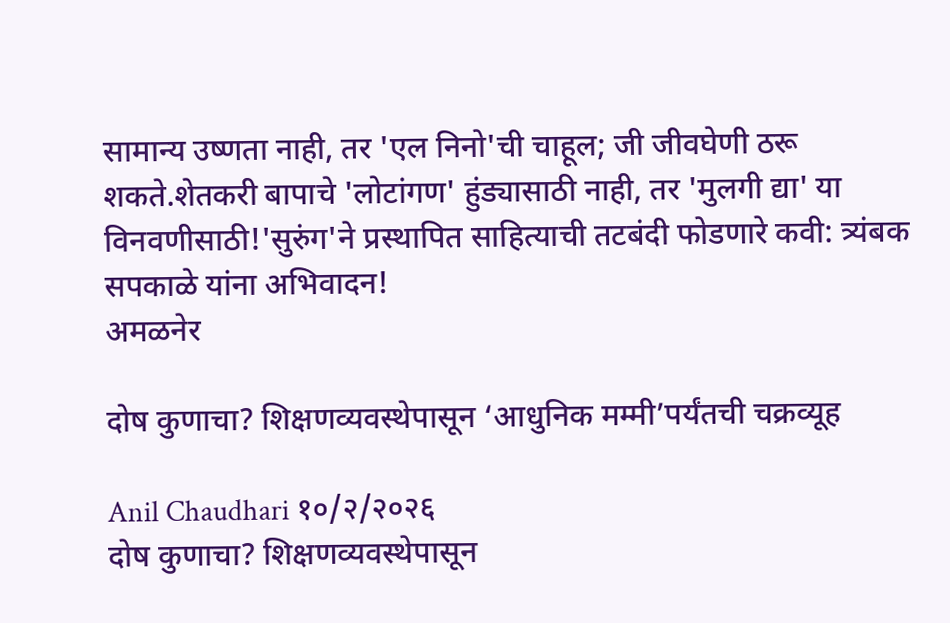सामान्य उष्णता नाही, तर 'एल निनो'ची चाहूल; जी जीवघेणी ठरू शकते.शेतकरी बापाचे 'लोटांगण' हुंड्यासाठी नाही, तर 'मुलगी द्या' या विनवणीसाठी!'सुरुंग'ने प्रस्थापित साहित्याची तटबंदी फोडणारे कवी: त्र्यंबक सपकाळे यांना अभिवादन!
अमळनेर

दोष कुणाचा? शिक्षणव्यवस्थेपासून ‘आधुनिक मम्मी’पर्यंतची चक्रव्यूह

Anil Chaudhari १०/२/२०२६
दोष कुणाचा? शिक्षणव्यवस्थेपासून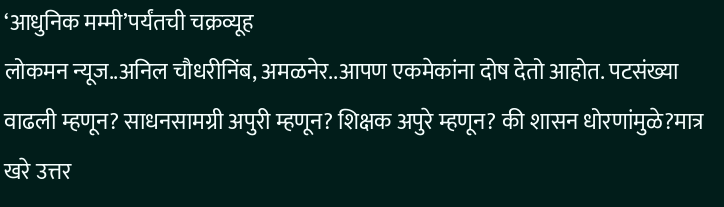‘आधुनिक मम्मी’पर्यंतची चक्रव्यूह
लोकमन न्यूज..अनिल चौधरीनिंब, अमळनेर..आपण एकमेकांना दोष देतो आहोत. पटसंख्या वाढली म्हणून? साधनसामग्री अपुरी म्हणून? शिक्षक अपुरे म्हणून? की शासन धोरणांमुळे?मात्र खरे उत्तर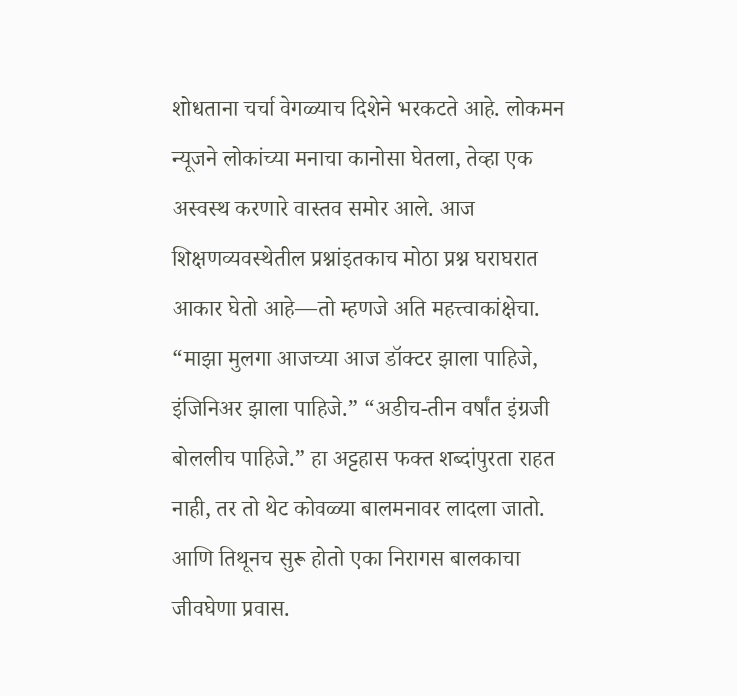शोधताना चर्चा वेगळ्याच दिशेने भरकटते आहे. लोकमन न्यूजने लोकांच्या मनाचा कानोसा घेतला, तेव्हा एक अस्वस्थ करणारे वास्तव समोर आले. आज शिक्षणव्यवस्थेतील प्रश्नांइतकाच मोठा प्रश्न घराघरात आकार घेतो आहे—तो म्हणजे अति महत्त्वाकांक्षेचा. “माझा मुलगा आजच्या आज डॉक्टर झाला पाहिजे, इंजिनिअर झाला पाहिजे.” “अडीच-तीन वर्षांत इंग्रजी बोललीच पाहिजे.” हा अट्टहास फक्त शब्दांपुरता राहत नाही, तर तो थेट कोवळ्या बालमनावर लादला जातो. आणि तिथूनच सुरू होतो एका निरागस बालकाचा जीवघेणा प्रवास.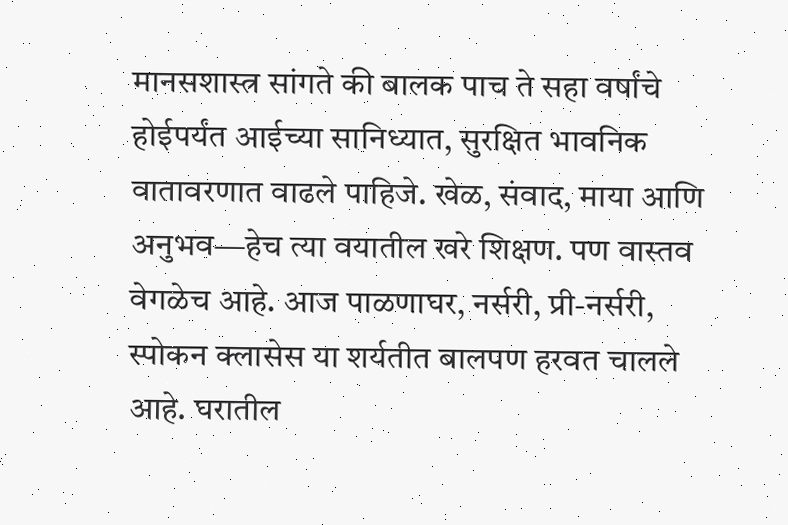मानसशास्त्र सांगते की बालक पाच ते सहा वर्षांचे होईपर्यंत आईच्या सानिध्यात, सुरक्षित भावनिक वातावरणात वाढले पाहिजे. खेळ, संवाद, माया आणि अनुभव—हेच त्या वयातील खरे शिक्षण. पण वास्तव वेगळेच आहे. आज पाळणाघर, नर्सरी, प्री-नर्सरी, स्पोकन क्लासेस या शर्यतीत बालपण हरवत चालले आहे. घरातील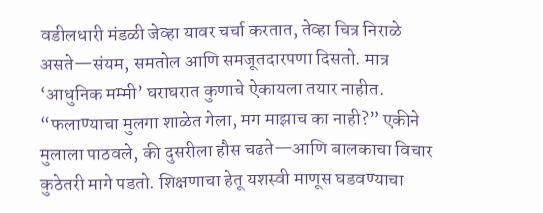वडीलधारी मंडळी जेव्हा यावर चर्चा करतात, तेव्हा चित्र निराळे असते—संयम, समतोल आणि समजूतदारपणा दिसतो. मात्र ‘आधुनिक मम्मी’ घराघरात कुणाचे ऐकायला तयार नाहीत. “फलाण्याचा मुलगा शाळेत गेला, मग माझाच का नाही?” एकीने मुलाला पाठवले, की दुसरीला हौस चढते—आणि बालकाचा विचार कुठेतरी मागे पडतो. शिक्षणाचा हेतू यशस्वी माणूस घडवण्याचा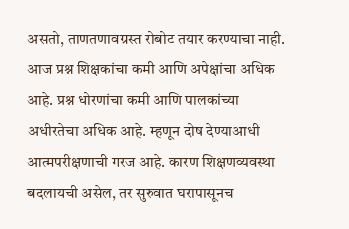असतो, ताणतणावग्रस्त रोबोट तयार करण्याचा नाही. आज प्रश्न शिक्षकांचा कमी आणि अपेक्षांचा अधिक आहे. प्रश्न धोरणांचा कमी आणि पालकांच्या अधीरतेचा अधिक आहे. म्हणून दोष देण्याआधी आत्मपरीक्षणाची गरज आहे. कारण शिक्षणव्यवस्था बदलायची असेल, तर सुरुवात घरापासूनच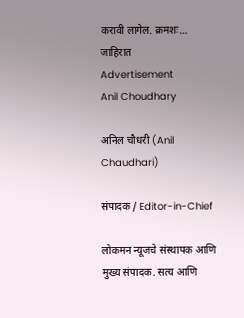करावी लागेल. क्रमशः…
जाहिरात
Advertisement
Anil Choudhary

अनिल चौधरी (Anil Chaudhari)

संपादक / Editor-in-Chief

लोकमन न्यूजचे संस्थापक आणि मुख्य संपादक. सत्य आणि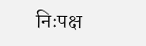निःपक्ष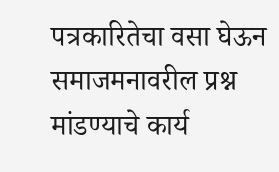पत्रकारितेचा वसा घेऊन समाजमनावरील प्रश्न मांडण्याचे कार्य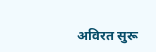अविरत सुरू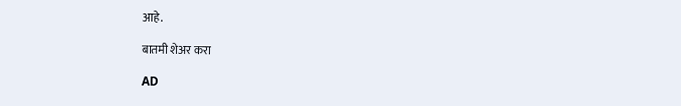आहे.

बातमी शेअर करा

AD